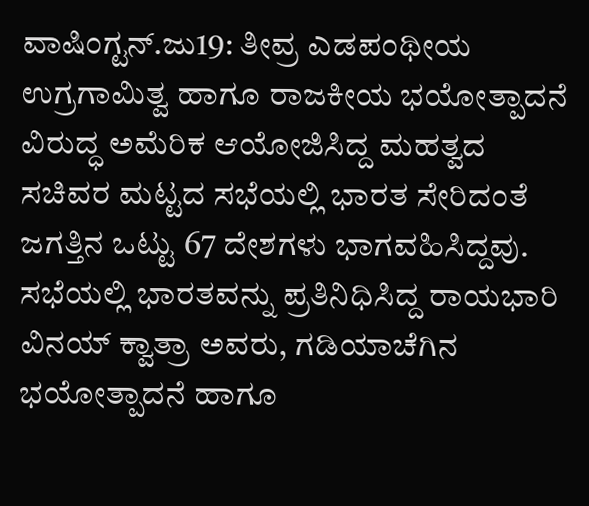ವಾಷಿಂಗ್ಟನ್.ಜು19: ತೀವ್ರ ಎಡಪಂಥೀಯ ಉಗ್ರಗಾಮಿತ್ವ ಹಾಗೂ ರಾಜಕೀಯ ಭಯೋತ್ಪಾದನೆ ವಿರುದ್ಧ ಅಮೆರಿಕ ಆಯೋಜಿಸಿದ್ದ ಮಹತ್ವದ ಸಚಿವರ ಮಟ್ಟದ ಸಭೆಯಲ್ಲಿ ಭಾರತ ಸೇರಿದಂತೆ ಜಗತ್ತಿನ ಒಟ್ಟು 67 ದೇಶಗಳು ಭಾಗವಹಿಸಿದ್ದವು. ಸಭೆಯಲ್ಲಿ ಭಾರತವನ್ನು ಪ್ರತಿನಿಧಿಸಿದ್ದ ರಾಯಭಾರಿ ವಿನಯ್ ಕ್ವಾತ್ರಾ ಅವರು, ಗಡಿಯಾಚೆಗಿನ ಭಯೋತ್ಪಾದನೆ ಹಾಗೂ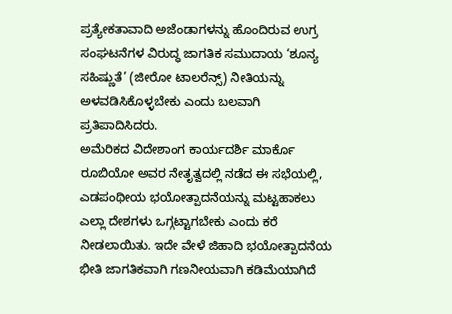ಪ್ರತ್ಯೇಕತಾವಾದಿ ಅಜೆಂಡಾಗಳನ್ನು ಹೊಂದಿರುವ ಉಗ್ರ ಸಂಘಟನೆಗಳ ವಿರುದ್ಧ ಜಾಗತಿಕ ಸಮುದಾಯ ‘ಶೂನ್ಯ ಸಹಿಷ್ಣುತೆ’ (ಜೀರೋ ಟಾಲರೆನ್ಸ್) ನೀತಿಯನ್ನು ಅಳವಡಿಸಿಕೊಳ್ಳಬೇಕು ಎಂದು ಬಲವಾಗಿ ಪ್ರತಿಪಾದಿಸಿದರು.
ಅಮೆರಿಕದ ವಿದೇಶಾಂಗ ಕಾರ್ಯದರ್ಶಿ ಮಾರ್ಕೊ ರೂಬಿಯೋ ಅವರ ನೇತೃತ್ವದಲ್ಲಿ ನಡೆದ ಈ ಸಭೆಯಲ್ಲಿ, ಎಡಪಂಥೀಯ ಭಯೋತ್ಪಾದನೆಯನ್ನು ಮಟ್ಟಹಾಕಲು ಎಲ್ಲಾ ದೇಶಗಳು ಒಗ್ಗಟ್ಟಾಗಬೇಕು ಎಂದು ಕರೆ ನೀಡಲಾಯಿತು. ಇದೇ ವೇಳೆ ಜಿಹಾದಿ ಭಯೋತ್ಪಾದನೆಯ ಭೀತಿ ಜಾಗತಿಕವಾಗಿ ಗಣನೀಯವಾಗಿ ಕಡಿಮೆಯಾಗಿದೆ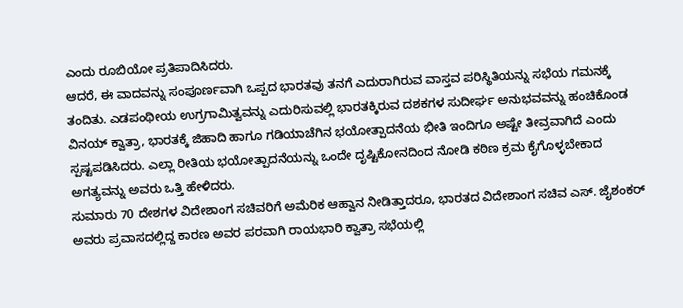ಎಂದು ರೂಬಿಯೋ ಪ್ರತಿಪಾದಿಸಿದರು.
ಆದರೆ, ಈ ವಾದವನ್ನು ಸಂಪೂರ್ಣವಾಗಿ ಒಪ್ಪದ ಭಾರತವು ತನಗೆ ಎದುರಾಗಿರುವ ವಾಸ್ತವ ಪರಿಸ್ಥಿತಿಯನ್ನು ಸಭೆಯ ಗಮನಕ್ಕೆ ತಂದಿತು. ಎಡಪಂಥೀಯ ಉಗ್ರಗಾಮಿತ್ವವನ್ನು ಎದುರಿಸುವಲ್ಲಿ ಭಾರತಕ್ಕಿರುವ ದಶಕಗಳ ಸುದೀರ್ಘ ಅನುಭವವನ್ನು ಹಂಚಿಕೊಂಡ ವಿನಯ್ ಕ್ವಾತ್ರಾ, ಭಾರತಕ್ಕೆ ಜಿಹಾದಿ ಹಾಗೂ ಗಡಿಯಾಚೆಗಿನ ಭಯೋತ್ಪಾದನೆಯ ಭೀತಿ ಇಂದಿಗೂ ಅಷ್ಟೇ ತೀವ್ರವಾಗಿದೆ ಎಂದು ಸ್ಪಷ್ಟಪಡಿಸಿದರು. ಎಲ್ಲಾ ರೀತಿಯ ಭಯೋತ್ಪಾದನೆಯನ್ನು ಒಂದೇ ದೃಷ್ಟಿಕೋನದಿಂದ ನೋಡಿ ಕಠಿಣ ಕ್ರಮ ಕೈಗೊಳ್ಳಬೇಕಾದ ಅಗತ್ಯವನ್ನು ಅವರು ಒತ್ತಿ ಹೇಳಿದರು.
ಸುಮಾರು 70 ದೇಶಗಳ ವಿದೇಶಾಂಗ ಸಚಿವರಿಗೆ ಅಮೆರಿಕ ಆಹ್ವಾನ ನೀಡಿತ್ತಾದರೂ, ಭಾರತದ ವಿದೇಶಾಂಗ ಸಚಿವ ಎಸ್. ಜೈಶಂಕರ್ ಅವರು ಪ್ರವಾಸದಲ್ಲಿದ್ದ ಕಾರಣ ಅವರ ಪರವಾಗಿ ರಾಯಭಾರಿ ಕ್ವಾತ್ರಾ ಸಭೆಯಲ್ಲಿ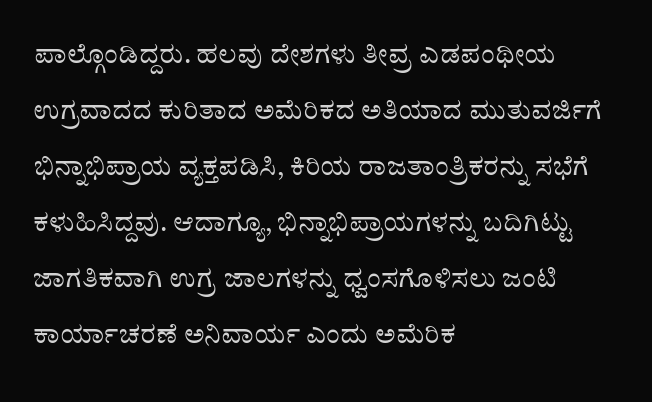ಪಾಲ್ಗೊಂಡಿದ್ದರು. ಹಲವು ದೇಶಗಳು ತೀವ್ರ ಎಡಪಂಥೀಯ ಉಗ್ರವಾದದ ಕುರಿತಾದ ಅಮೆರಿಕದ ಅತಿಯಾದ ಮುತುವರ್ಜಿಗೆ ಭಿನ್ನಾಭಿಪ್ರಾಯ ವ್ಯಕ್ತಪಡಿಸಿ, ಕಿರಿಯ ರಾಜತಾಂತ್ರಿಕರನ್ನು ಸಭೆಗೆ ಕಳುಹಿಸಿದ್ದವು. ಆದಾಗ್ಯೂ, ಭಿನ್ನಾಭಿಪ್ರಾಯಗಳನ್ನು ಬದಿಗಿಟ್ಟು ಜಾಗತಿಕವಾಗಿ ಉಗ್ರ ಜಾಲಗಳನ್ನು ಧ್ವಂಸಗೊಳಿಸಲು ಜಂಟಿ ಕಾರ್ಯಾಚರಣೆ ಅನಿವಾರ್ಯ ಎಂದು ಅಮೆರಿಕ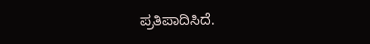ಪ್ರತಿಪಾದಿಸಿದೆ.